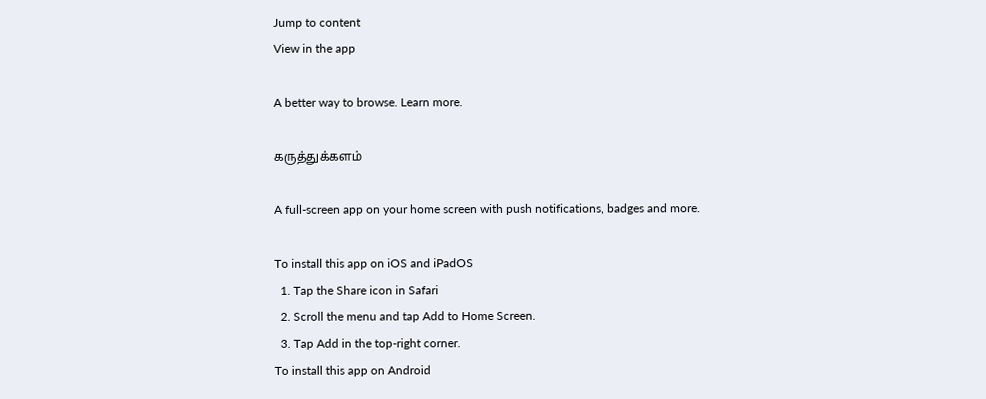Jump to content
View in the app

A better way to browse. Learn more.

கருத்துக்களம்

A full-screen app on your home screen with push notifications, badges and more.

To install this app on iOS and iPadOS
  1. Tap the Share icon in Safari
  2. Scroll the menu and tap Add to Home Screen.
  3. Tap Add in the top-right corner.
To install this app on Android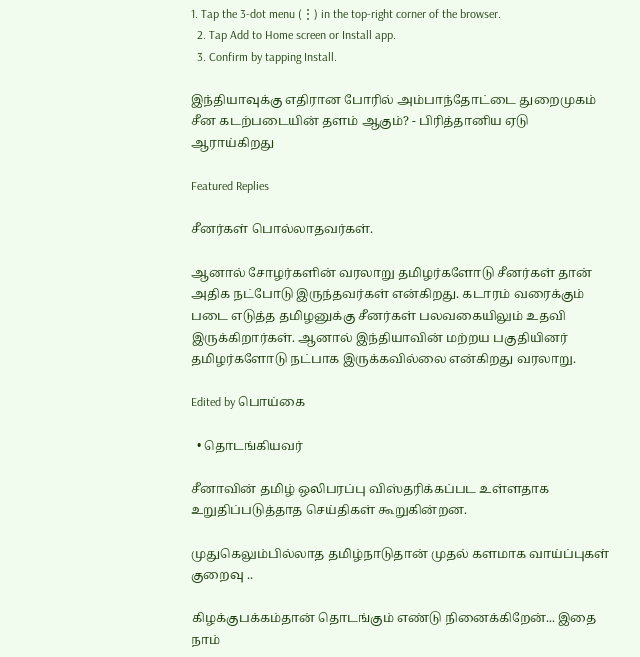1. Tap the 3-dot menu (⋮) in the top-right corner of the browser.
  2. Tap Add to Home screen or Install app.
  3. Confirm by tapping Install.

இந்தியாவுக்கு எதிரான போரில் அம்பாந்தோட்டை துறைமுகம் சீன கடற்படையின் தளம் ஆகும்? - பிரித்தானிய ஏடு ஆராய்கிறது

Featured Replies

சீனர்கள் பொல்லாதவர்கள்.

ஆனால் சோழர்களின் வரலாறு தமிழர்களோடு சீனர்கள் தான் அதிக நட்போடு இருந்தவர்கள் என்கிறது. கடாரம் வரைக்கும் படை எடுத்த தமிழனுக்கு சீனர்கள் பலவகையிலும் உதவி இருக்கிறார்கள். ஆனால் இந்தியாவின் மற்றய பகுதியினர் தமிழர்களோடு நட்பாக இருக்கவில்லை என்கிறது வரலாறு.

Edited by பொய்கை

  • தொடங்கியவர்

சீனாவின் தமிழ் ஒலிபரப்பு விஸ்தரிக்கப்பட உள்ளதாக உறுதிப்படுத்தாத செய்திகள் கூறுகின்றன.

முதுகெலும்பில்லாத தமிழ்நாடுதான் முதல் களமாக வாய்ப்புகள் குறைவு ..

கிழக்குபக்கம்தான் தொடங்கும் எண்டு நினைக்கிறேன்... இதை நாம்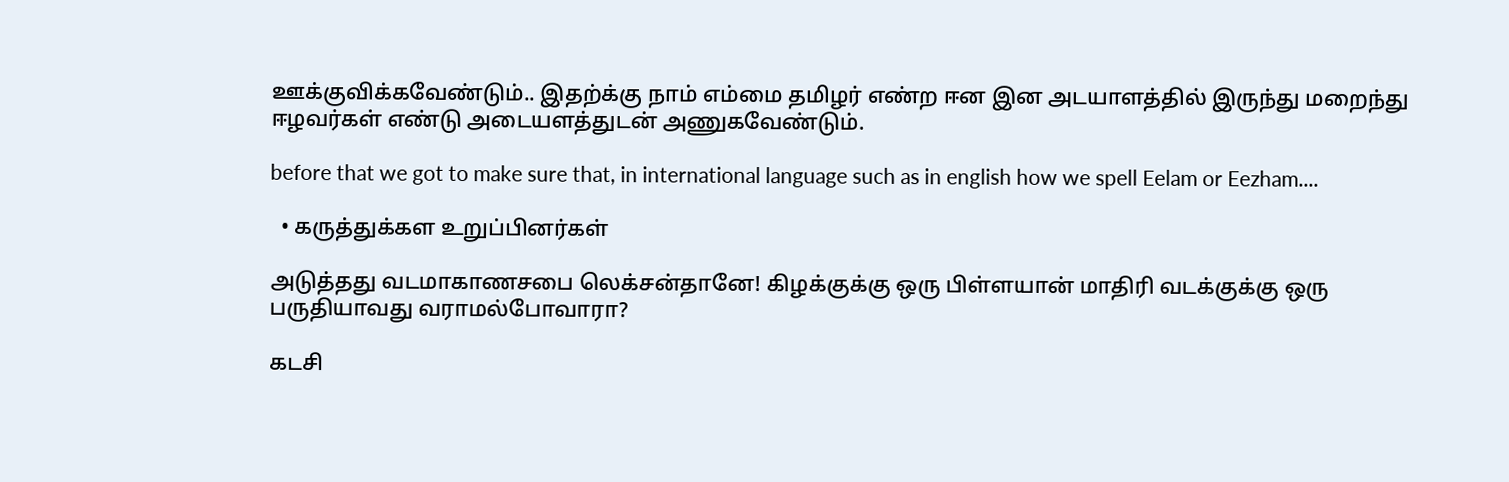ஊக்குவிக்கவேண்டும்.. இதற்க்கு நாம் எம்மை தமிழர் எண்ற ஈன இன அடயாளத்தில் இருந்து மறைந்து ஈழவர்கள் எண்டு அடையளத்துடன் அணுகவேண்டும்.

before that we got to make sure that, in international language such as in english how we spell Eelam or Eezham....

  • கருத்துக்கள உறுப்பினர்கள்

அடுத்தது வடமாகாணசபை லெக்சன்தானே! கிழக்குக்கு ஒரு பிள்ளயான் மாதிரி வடக்குக்கு ஒரு பருதியாவது வராமல்போவாரா?

கடசி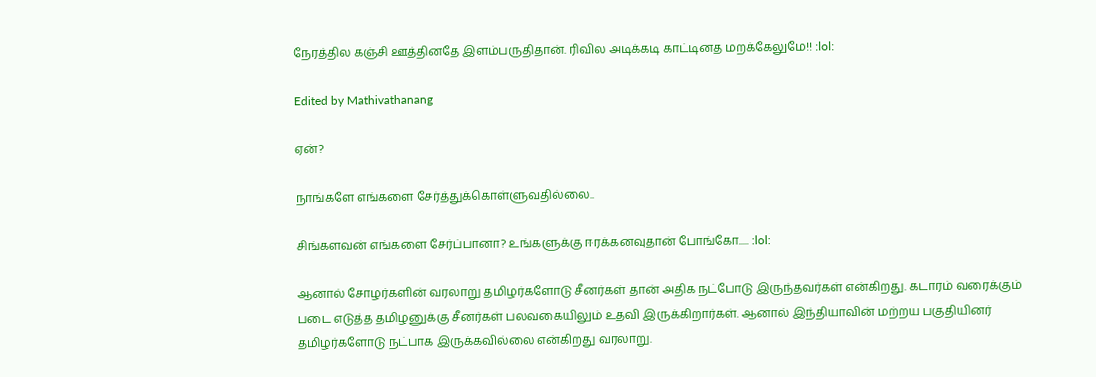நேரத்தில கஞ்சி ஊத்தினதே இளம்பருதிதான். ரிவில அடிக்கடி காட்டினத மறக்கேலுமே!! :lol:

Edited by Mathivathanang

ஏன்?

நாங்களே எங்களை சேர்த்துக்கொள்ளுவதில்லை..

சிங்களவன் எங்களை சேர்ப்பானா? உங்களுக்கு ஈரக்கனவுதான் போங்கோ..... :lol:

ஆனால் சோழர்களின் வரலாறு தமிழர்களோடு சீனர்கள் தான் அதிக நட்போடு இருந்தவர்கள் என்கிறது. கடாரம் வரைக்கும் படை எடுத்த தமிழனுக்கு சீனர்கள் பலவகையிலும் உதவி இருக்கிறார்கள். ஆனால் இந்தியாவின் மற்றய பகுதியினர் தமிழர்களோடு நட்பாக இருக்கவில்லை என்கிறது வரலாறு.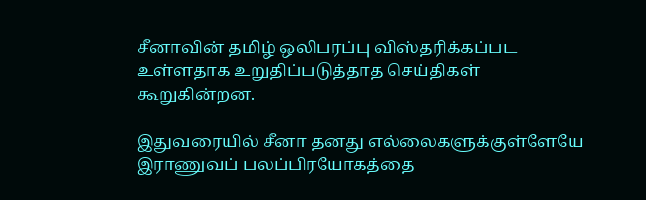சீனாவின் தமிழ் ஒலிபரப்பு விஸ்தரிக்கப்பட உள்ளதாக உறுதிப்படுத்தாத செய்திகள் கூறுகின்றன.

இதுவரையில் சீனா தனது எல்லைகளுக்குள்ளேயே இராணுவப் பலப்பிரயோகத்தை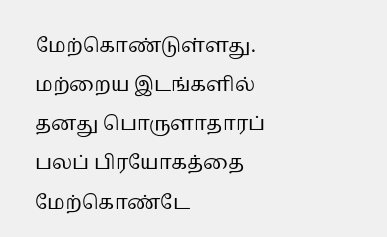மேற்கொண்டுள்ளது. மற்றைய இடங்களில் தனது பொருளாதாரப் பலப் பிரயோகத்தை மேற்கொண்டே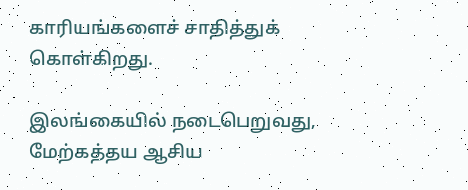காரியங்களைச் சாதித்துக் கொள்கிறது.

இலங்கையில் நடைபெறுவது, மேற்கத்தய ஆசிய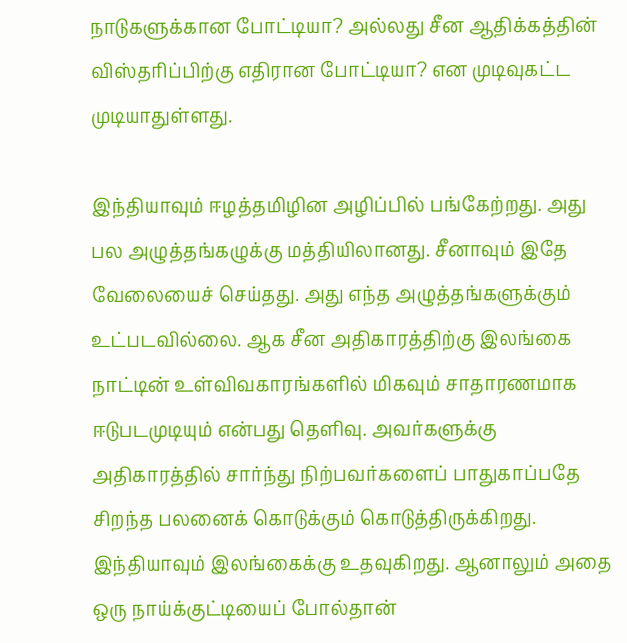நாடுகளுக்கான போட்டியா? அல்லது சீன ஆதிக்கத்தின் விஸ்தரிப்பிற்கு எதிரான போட்டியா? என முடிவுகட்ட முடியாதுள்ளது.

இந்தியாவும் ஈழத்தமிழின அழிப்பில் பங்கேற்றது. அது பல அழுத்தங்கழுக்கு மத்தியிலானது. சீனாவும் இதே வேலையைச் செய்தது. அது எந்த அழுத்தங்களுக்கும் உட்படவில்லை. ஆக சீன அதிகாரத்திற்கு இலங்கை நாட்டின் உள்விவகாரங்களில் மிகவும் சாதாரணமாக ஈடுபடமுடியும் என்பது தெளிவு. அவர்களுக்கு அதிகாரத்தில் சார்ந்து நிற்பவர்களைப் பாதுகாப்பதே சிறந்த பலனைக் கொடுக்கும் கொடுத்திருக்கிறது. இந்தியாவும் இலங்கைக்கு உதவுகிறது. ஆனாலும் அதை ஒரு நாய்க்குட்டியைப் போல்தான்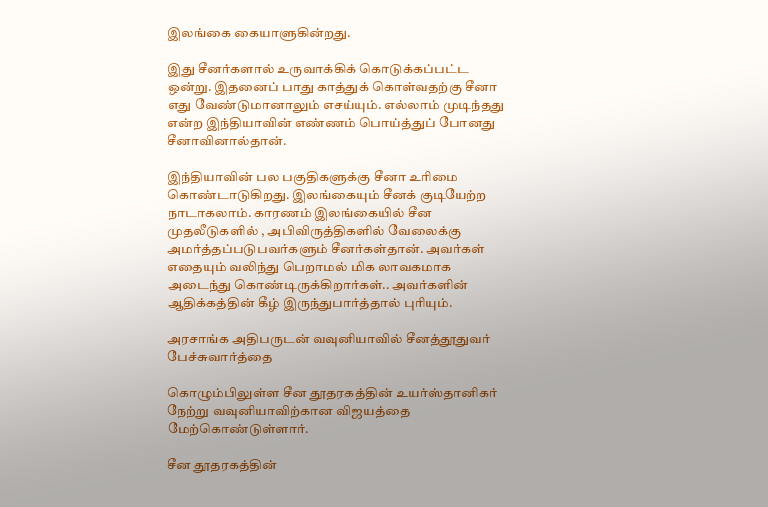இலங்கை கையாளுகின்றது.

இது சீனர்களால் உருவாக்கிக் கொடுக்கப்பட்ட ஒன்று. இதனைப் பாது காத்துக் கொள்வதற்கு சீனா எது வேண்டுமானாலும் எசய்யும். எல்லாம் முடிந்தது என்ற இந்தியாவின் எண்ணம் பொய்த்துப் போனது சீனாவினால்தான்.

இந்தியாவின் பல பகுதிகளுக்கு சீனா உரிமை கொண்டாடுகிறது. இலங்கையும் சீனக் குடியேற்ற நாடாகலாம். காரணம் இலங்கையில் சீன முதலீடுகளில் , அபிவிருத்திகளில் வேலைக்கு அமர்த்தப்படுபவர்களும் சீனர்கள்தான். அவர்கள் எதையும் வலிந்து பெறாமல் மிக லாவகமாக அடைந்து கொண்டிருக்கிறார்கள்.. அவர்களின் ஆதிக்கத்தின் கீழ் இருந்துபார்த்தால் புரியும்.

அரசாங்க அதிபருடன் வவுனியாவில் சீனத்தூதுவர் பேச்சுவார்த்தை

கொழும்பிலுள்ள சீன தூதரகத்தின் உயர்ஸ்தானிகர் நேற்று வவுனியாவிற்கான விஜயத்தை மேற்கொண்டுள்ளார்.

சீன தூதரகத்தின்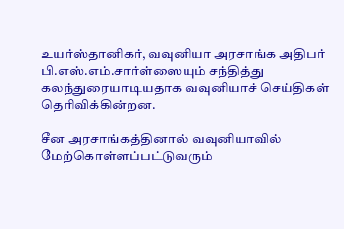உயர்ஸ்தானிகர், வவுனியா அரசாங்க அதிபர் பி.எஸ்.எம்.சார்ள்ஸையும் சந்தித்து கலந்துரையாடியதாக வவுனியாச் செய்திகள் தெரிவிக்கின்றன.

சீன அரசாங்கத்தினால் வவுனியாவில் மேற்கொள்ளப்பட்டுவரும்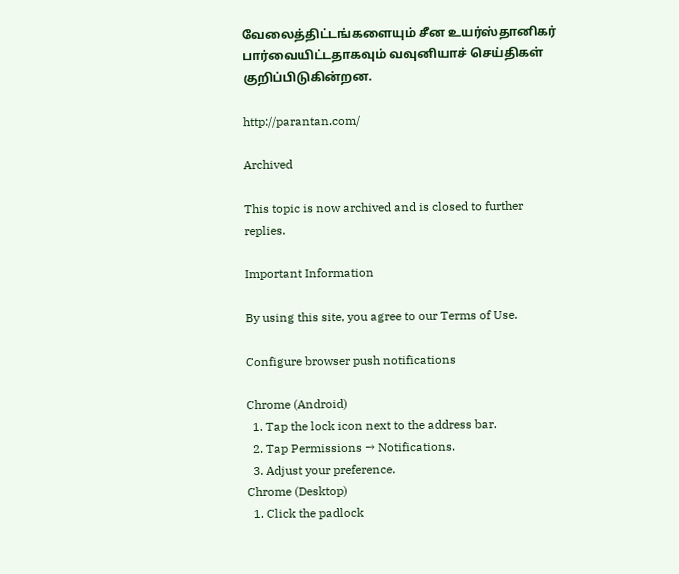வேலைத்திட்டங்களையும் சீன உயர்ஸ்தானிகர் பார்வையிட்டதாகவும் வவுனியாச் செய்திகள் குறிப்பிடுகின்றன.

http://parantan.com/

Archived

This topic is now archived and is closed to further replies.

Important Information

By using this site, you agree to our Terms of Use.

Configure browser push notifications

Chrome (Android)
  1. Tap the lock icon next to the address bar.
  2. Tap Permissions → Notifications.
  3. Adjust your preference.
Chrome (Desktop)
  1. Click the padlock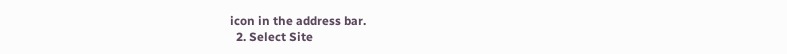icon in the address bar.
  2. Select Site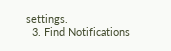settings.
  3. Find Notifications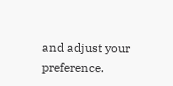and adjust your preference.